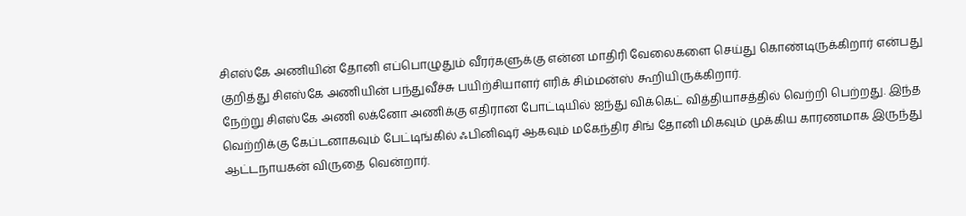சிஎஸ்கே அணியின் தோனி எப்பொழுதும் வீரர்களுக்கு என்ன மாதிரி வேலைகளை செய்து கொண்டிருக்கிறார் என்பது குறித்து சிஎஸ்கே அணியின் பந்துவீச்சு பயிற்சியாளர் எரிக் சிம்மன்ஸ் கூறியிருக்கிறார்.
நேற்று சிஎஸ்கே அணி லக்னோ அணிக்கு எதிரான போட்டியில் ஐந்து விக்கெட் வித்தியாசத்தில் வெற்றி பெற்றது. இந்த வெற்றிக்கு கேப்டனாகவும் பேட்டிங்கில் ஃபினிஷர் ஆகவும் மகேந்திர சிங் தோனி மிகவும் முக்கிய காரணமாக இருந்து ஆட்டநாயகன் விருதை வென்றார்.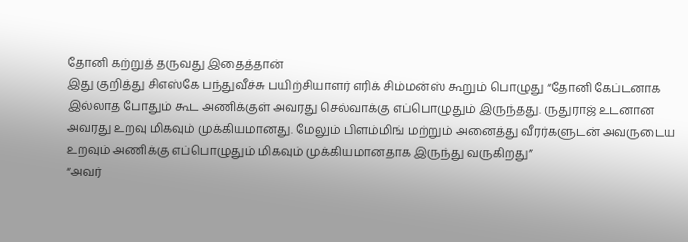தோனி கற்றுத் தருவது இதைத்தான்
இது குறித்து சிஎஸ்கே பந்துவீச்சு பயிற்சியாளர் எரிக் சிம்மன்ஸ் கூறும் பொழுது “தோனி கேப்டனாக இல்லாத போதும் கூட அணிக்குள் அவரது செல்வாக்கு எப்பொழுதும் இருந்தது. ருதுராஜ் உடனான அவரது உறவு மிகவும் முக்கியமானது. மேலும் பிளம்மிங் மற்றும் அனைத்து வீரர்களுடன் அவருடைய உறவும் அணிக்கு எப்பொழுதும் மிகவும் முக்கியமானதாக இருந்து வருகிறது”
“அவர்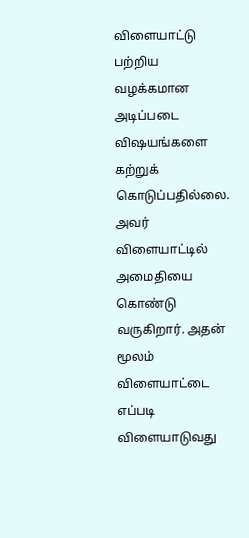விளையாட்டு பற்றிய வழக்கமான அடிப்படை விஷயங்களை கற்றுக் கொடுப்பதில்லை. அவர் விளையாட்டில் அமைதியை கொண்டு வருகிறார். அதன் மூலம் விளையாட்டை எப்படி விளையாடுவது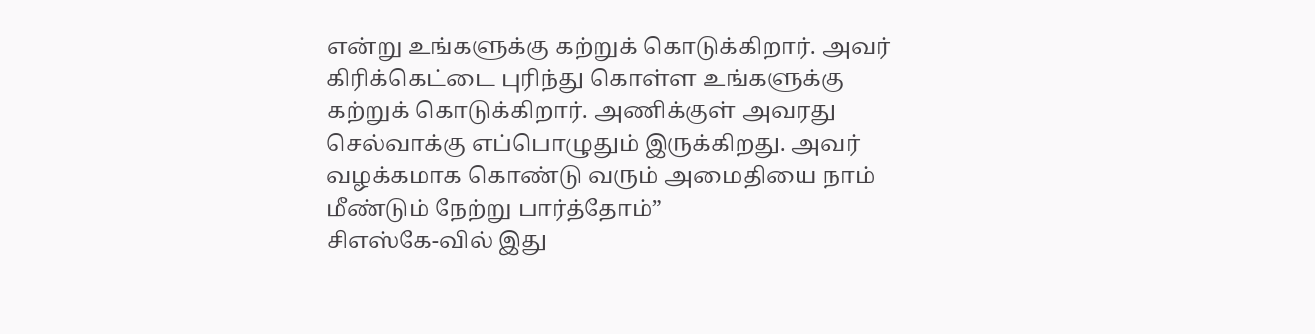என்று உங்களுக்கு கற்றுக் கொடுக்கிறார். அவர் கிரிக்கெட்டை புரிந்து கொள்ள உங்களுக்கு கற்றுக் கொடுக்கிறார். அணிக்குள் அவரது செல்வாக்கு எப்பொழுதும் இருக்கிறது. அவர் வழக்கமாக கொண்டு வரும் அமைதியை நாம் மீண்டும் நேற்று பார்த்தோம்”
சிஎஸ்கே-வில் இது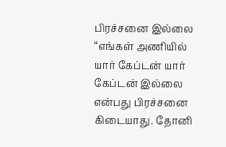பிரச்சனை இல்லை
“எங்கள் அணியில் யார் கேப்டன் யார் கேப்டன் இல்லை என்பது பிரச்சனை கிடையாது. தோனி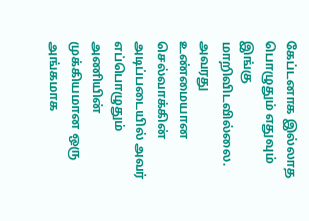கேப்டனாக இல்லாத பொழுதும் எதுவும் இங்கு மாறிவிடவில்லை. அவரது உண்மையான செல்வாக்கின் அடிப்படையில் அவர் எப்பொழுதும் அணியின் முக்கியமான ஒரு அங்கமாக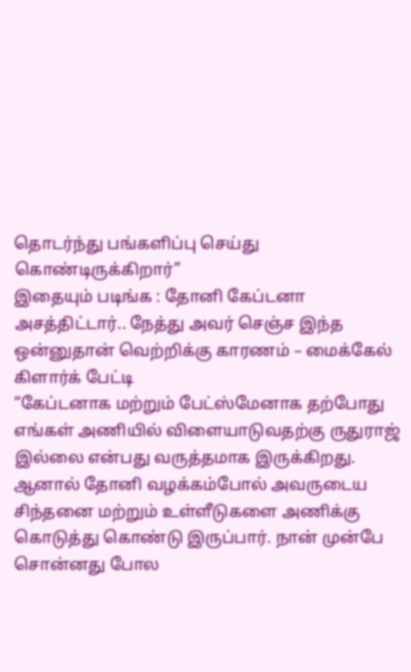தொடர்ந்து பங்களிப்பு செய்து கொண்டிருக்கிறார்”
இதையும் படிங்க : தோனி கேப்டனா அசத்திட்டார்.. நேத்து அவர் செஞ்ச இந்த ஒன்னுதான் வெற்றிக்கு காரணம் – மைக்கேல் கிளார்க் பேட்டி
“கேப்டனாக மற்றும் பேட்ஸ்மேனாக தற்போது எங்கள் அணியில் விளையாடுவதற்கு ருதுராஜ் இல்லை என்பது வருத்தமாக இருக்கிறது. ஆனால் தோனி வழக்கம்போல் அவருடைய சிந்தனை மற்றும் உள்ளீடுகளை அணிக்கு கொடுத்து கொண்டு இருப்பார். நான் முன்பே சொன்னது போல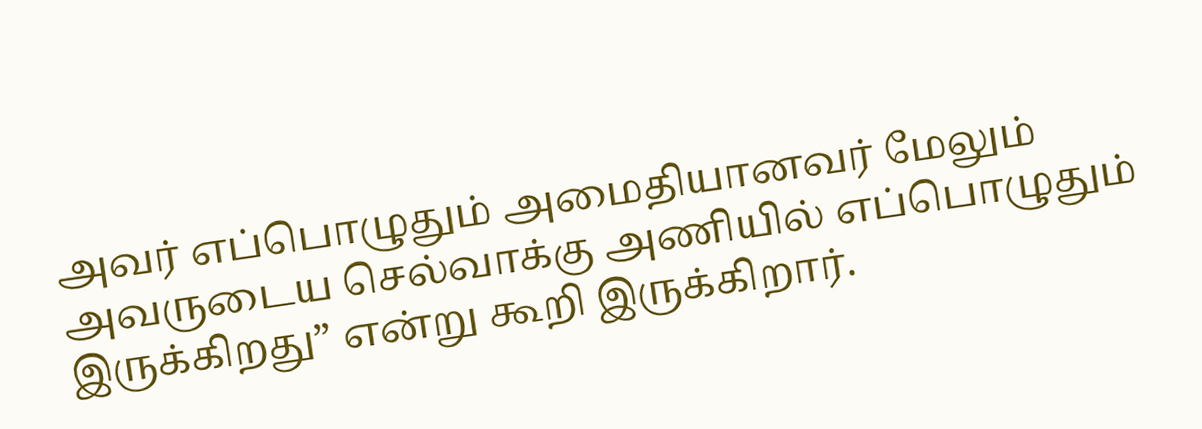அவர் எப்பொழுதும் அமைதியானவர் மேலும் அவருடைய செல்வாக்கு அணியில் எப்பொழுதும் இருக்கிறது” என்று கூறி இருக்கிறார்.